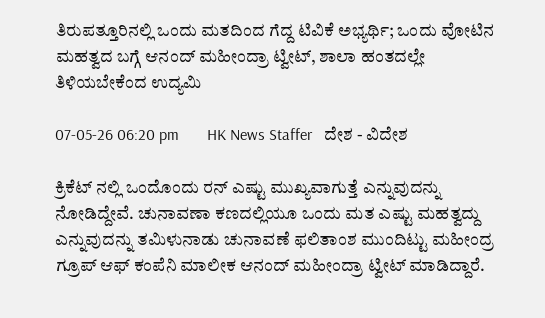ತಿರುಪತ್ತೂರಿನಲ್ಲಿ ಒಂದು ಮತದಿಂದ ಗೆದ್ದ ಟಿವಿಕೆ ಅಭ್ಯರ್ಥಿ; ಒಂದು ವೋಟಿನ ಮಹತ್ವದ ಬಗ್ಗೆ ಆನಂದ್ ಮಹೀಂದ್ರಾ ಟ್ವೀಟ್, ಶಾಲಾ ಹಂತದಲ್ಲೇ ತಿಳಿಯಬೇಕೆಂದ ಉದ್ಯಮಿ

07-05-26 06:20 pm       HK News Staffer   ದೇಶ - ವಿದೇಶ

ಕ್ರಿಕೆಟ್ ನಲ್ಲಿ ಒಂದೊಂದು ರನ್ ಎಷ್ಟು ಮುಖ್ಯವಾಗುತ್ತೆ ಎನ್ನುವುದನ್ನು ನೋಡಿದ್ದೇವೆ. ಚುನಾವಣಾ ಕಣದಲ್ಲಿಯೂ ಒಂದು ಮತ ಎಷ್ಟು ಮಹತ್ವದ್ದು ಎನ್ನುವುದನ್ನು ತಮಿಳುನಾಡು ಚುನಾವಣೆ ಫಲಿತಾಂಶ ಮುಂದಿಟ್ಟು ಮಹೀಂದ್ರ ಗ್ರೂಪ್ ಆಫ್ ಕಂಪೆನಿ ಮಾಲೀಕ ಆನಂದ್ ಮಹೀಂದ್ರಾ ಟ್ವೀಟ್ ಮಾಡಿದ್ದಾರೆ.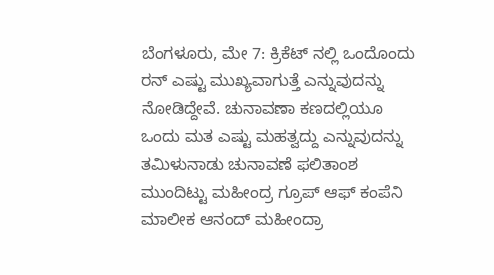ಬೆಂಗಳೂರು, ಮೇ 7: ಕ್ರಿಕೆಟ್ ನಲ್ಲಿ ಒಂದೊಂದು ರನ್ ಎಷ್ಟು ಮುಖ್ಯವಾಗುತ್ತೆ ಎನ್ನುವುದನ್ನು ನೋಡಿದ್ದೇವೆ. ಚುನಾವಣಾ ಕಣದಲ್ಲಿಯೂ ಒಂದು ಮತ ಎಷ್ಟು ಮಹತ್ವದ್ದು ಎನ್ನುವುದನ್ನು ತಮಿಳುನಾಡು ಚುನಾವಣೆ ಫಲಿತಾಂಶ ಮುಂದಿಟ್ಟು ಮಹೀಂದ್ರ ಗ್ರೂಪ್ ಆಫ್ ಕಂಪೆನಿ ಮಾಲೀಕ ಆನಂದ್ ಮಹೀಂದ್ರಾ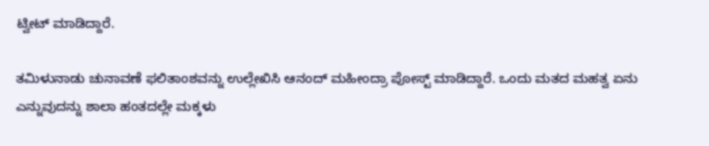ಟ್ವೀಟ್ ಮಾಡಿದ್ದಾರೆ.

ತಮಿಳುನಾಡು ಚುನಾವಣೆ ಫಲಿತಾಂಶವನ್ನು ಉಲ್ಲೇಖಿಸಿ ಆನಂದ್ ಮಹೀಂದ್ರಾ ಪೋಸ್ಟ್ ಮಾಡಿದ್ದಾರೆ. ಒಂದು ಮತದ ಮಹತ್ವ ಏನು ಎನ್ನುವುದನ್ನು ಶಾಲಾ ಹಂತದಲ್ಲೇ ಮಕ್ಕಳು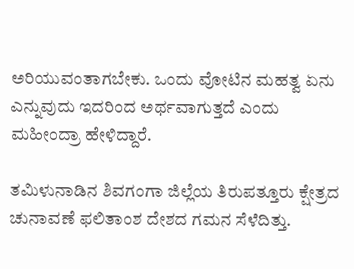ಅರಿಯುವಂತಾಗಬೇಕು. ಒಂದು ವೋಟಿನ ಮಹತ್ವ ಏನು ಎನ್ನುವುದು ಇದರಿಂದ ಅರ್ಥವಾಗುತ್ತದೆ ಎಂದು ಮಹೀಂದ್ರಾ ಹೇಳಿದ್ದಾರೆ.

ತಮಿಳುನಾಡಿನ ಶಿವಗಂಗಾ ಜಿಲ್ಲೆಯ ತಿರುಪತ್ತೂರು ಕ್ಷೇತ್ರದ ಚುನಾವಣೆ ಫಲಿತಾಂಶ ದೇಶದ ಗಮನ ಸೆಳೆದಿತ್ತು.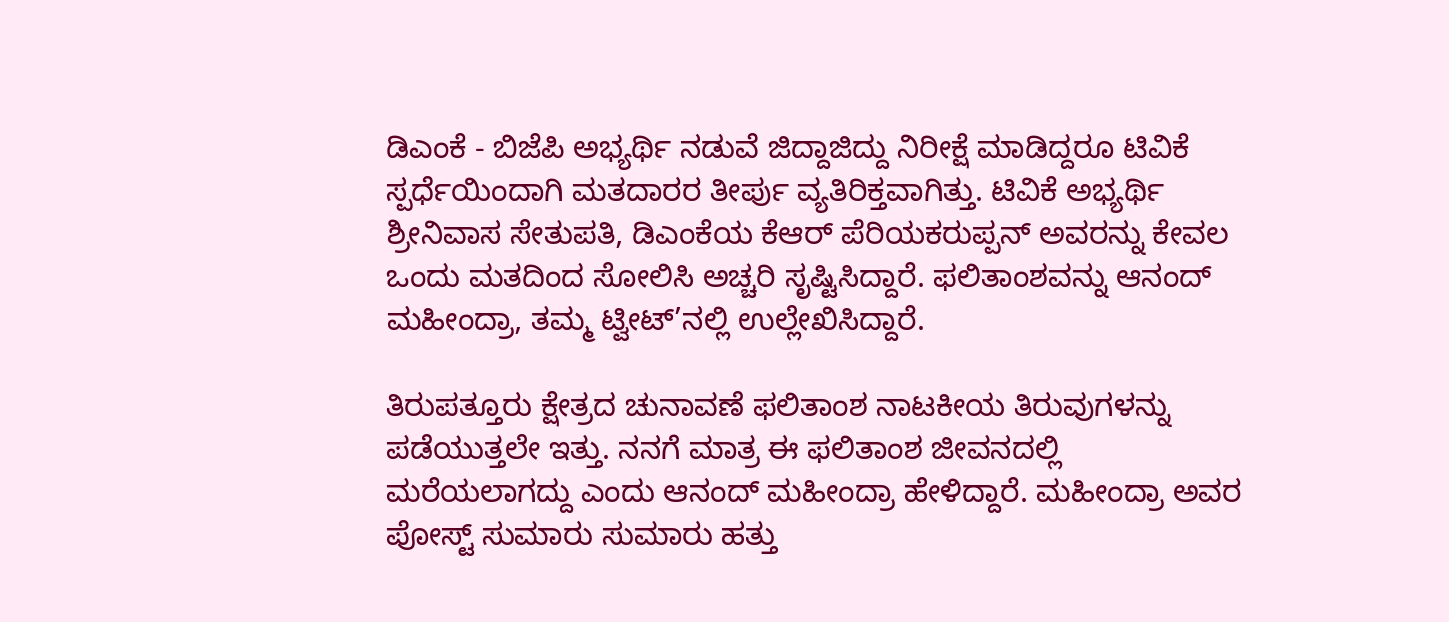ಡಿಎಂಕೆ - ಬಿಜೆಪಿ ಅಭ್ಯರ್ಥಿ ನಡುವೆ ಜಿದ್ದಾಜಿದ್ದು ನಿರೀಕ್ಷೆ ಮಾಡಿದ್ದರೂ ಟಿವಿಕೆ ಸ್ಪರ್ಧೆಯಿಂದಾಗಿ ಮತದಾರರ ತೀರ್ಪು ವ್ಯತಿರಿಕ್ತವಾಗಿತ್ತು. ಟಿವಿಕೆ ಅಭ್ಯರ್ಥಿ ಶ್ರೀನಿವಾಸ ಸೇತುಪತಿ, ಡಿಎಂಕೆಯ ಕೆಆರ್ ಪೆರಿಯಕರುಪ್ಪನ್ ಅವರನ್ನು ಕೇವಲ ಒಂದು ಮತದಿಂದ ಸೋಲಿಸಿ ಅಚ್ಚರಿ ಸೃಷ್ಟಿಸಿದ್ದಾರೆ. ಫಲಿತಾಂಶವನ್ನು ಆನಂದ್ ಮಹೀಂದ್ರಾ, ತಮ್ಮ ಟ್ವೀಟ್’ನಲ್ಲಿ ಉಲ್ಲೇಖಿಸಿದ್ದಾರೆ.

ತಿರುಪತ್ತೂರು ಕ್ಷೇತ್ರದ ಚುನಾವಣೆ ಫಲಿತಾಂಶ ನಾಟಕೀಯ ತಿರುವುಗಳನ್ನು ಪಡೆಯುತ್ತಲೇ ಇತ್ತು. ನನಗೆ ಮಾತ್ರ ಈ ಫಲಿತಾಂಶ ಜೀವನದಲ್ಲಿ ಮರೆಯಲಾಗದ್ದು ಎಂದು ಆನಂದ್ ಮಹೀಂದ್ರಾ ಹೇಳಿದ್ದಾರೆ. ಮಹೀಂದ್ರಾ ಅವರ ಪೋಸ್ಟ್ ಸುಮಾರು ಸುಮಾರು ಹತ್ತು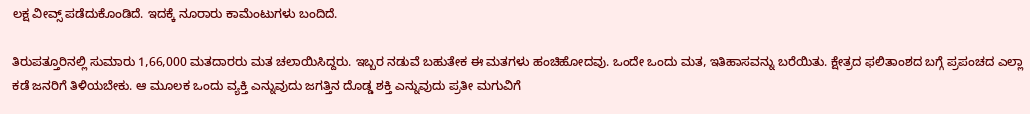ಲಕ್ಷ ವೀವ್ಸ್ ಪಡೆದುಕೊಂಡಿದೆ. ಇದಕ್ಕೆ ನೂರಾರು ಕಾಮೆಂಟುಗಳು ಬಂದಿದೆ.

ತಿರುಪತ್ತೂರಿನಲ್ಲಿ ಸುಮಾರು 1,66,000 ಮತದಾರರು ಮತ ಚಲಾಯಿಸಿದ್ದರು. ಇಬ್ಬರ ನಡುವೆ ಬಹುತೇಕ ಈ ಮತಗಳು ಹಂಚಿಹೋದವು. ಒಂದೇ ಒಂದು ಮತ, ಇತಿಹಾಸವನ್ನು ಬರೆಯಿತು. ಕ್ಷೇತ್ರದ ಫಲಿತಾಂಶದ ಬಗ್ಗೆ ಪ್ರಪಂಚದ ಎಲ್ಲಾ ಕಡೆ ಜನರಿಗೆ ತಿಳಿಯಬೇಕು. ಆ ಮೂಲಕ ಒಂದು ವ್ಯಕ್ತಿ ಎನ್ನುವುದು ಜಗತ್ತಿನ ದೊಡ್ಡ ಶಕ್ತಿ ಎನ್ನುವುದು ಪ್ರತೀ ಮಗುವಿಗೆ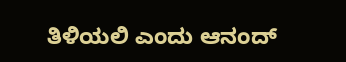ತಿಳಿಯಲಿ ಎಂದು ಆನಂದ್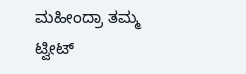ಮಹೀಂದ್ರಾ ತಮ್ಮ ಟ್ವೀಟ್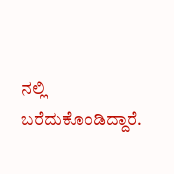ನಲ್ಲಿ ಬರೆದುಕೊಂಡಿದ್ದಾರೆ.